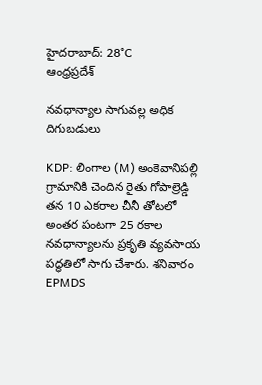హైదరాబాద్: 28°C
ఆంధ్రప్రదేశ్

నవధాన్యాల సాగువల్ల అధిక దిగుబడులు

KDP: లింగాల (M) అంకెవానిపల్లి గ్రామానికి చెందిన రైతు గోపాల్రెడ్డి తన 10 ఎకరాల చీనీ తోటలో అంతర పంటగా 25 రకాల నవధాన్యాలను ప్రకృతి వ్యవసాయ పద్ధతిలో సాగు చేశారు. శనివారం EPMDS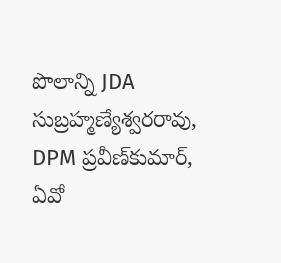పొలాన్ని JDA సుబ్రహ్మణ్యేశ్వరరావు, DPM ప్రవీణ్‌కుమార్, ఏవో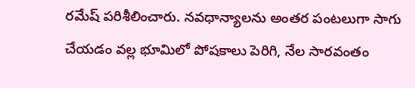రమేష్ పరిశీలించారు. నవధాన్యాలను అంతర పంటలుగా సాగు చేయడం వల్ల భూమిలో పోషకాలు పెరిగి, నేల సారవంతం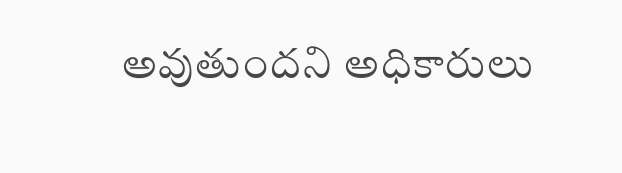అవుతుందని అధికారులు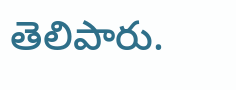తెలిపారు.